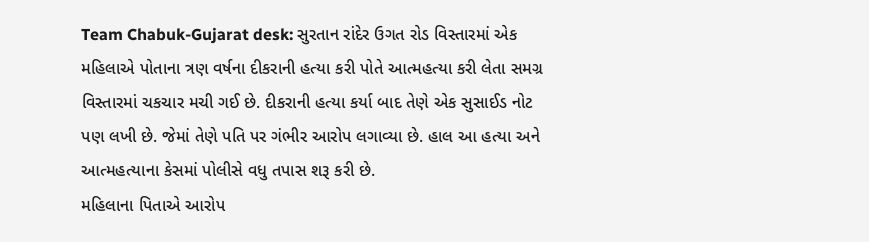Team Chabuk-Gujarat desk: સુરતાન રાંદેર ઉગત રોડ વિસ્તારમાં એક મહિલાએ પોતાના ત્રણ વર્ષના દીકરાની હત્યા કરી પોતે આત્મહત્યા કરી લેતા સમગ્ર વિસ્તારમાં ચકચાર મચી ગઈ છે. દીકરાની હત્યા કર્યા બાદ તેણે એક સુસાઈડ નોટ પણ લખી છે. જેમાં તેણે પતિ પર ગંભીર આરોપ લગાવ્યા છે. હાલ આ હત્યા અને આત્મહત્યાના કેસમાં પોલીસે વધુ તપાસ શરૂ કરી છે.
મહિલાના પિતાએ આરોપ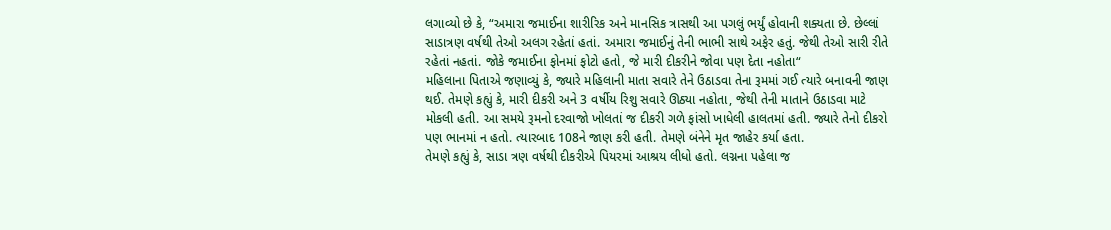લગાવ્યો છે કે, “અમારા જમાઈના શારીરિક અને માનસિક ત્રાસથી આ પગલું ભર્યું હોવાની શક્યતા છે. છેલ્લાં સાડાત્રણ વર્ષથી તેઓ અલગ રહેતાં હતાં. અમારા જમાઈનું તેની ભાભી સાથે અફેર હતું. જેથી તેઓ સારી રીતે રહેતાં નહતાં. જોકે જમાઈના ફોનમાં ફોટો હતો, જે મારી દીકરીને જોવા પણ દેતા નહોતા“
મહિલાના પિતાએ જણાવ્યું કે, જ્યારે મહિલાની માતા સવારે તેને ઉઠાડવા તેના રૂમમાં ગઈ ત્યારે બનાવની જાણ થઈ. તેમણે કહ્યું કે, મારી દીકરી અને 3 વર્ષીય રિશુ સવારે ઊઠ્યા નહોતા, જેથી તેની માતાને ઉઠાડવા માટે મોકલી હતી. આ સમયે રૂમનો દરવાજો ખોલતાં જ દીકરી ગળે ફાંસો ખાધેલી હાલતમાં હતી. જ્યારે તેનો દીકરો પણ ભાનમાં ન હતો. ત્યારબાદ 108ને જાણ કરી હતી. તેમણે બંનેને મૃત જાહેર કર્યા હતા.
તેમણે કહ્યું કે, સાડા ત્રણ વર્ષથી દીકરીએ પિયરમાં આશ્રય લીધો હતો. લગ્નના પહેલા જ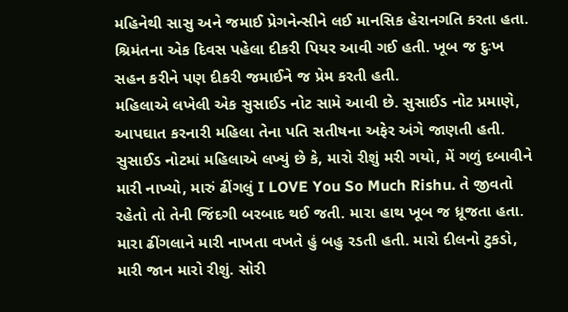મહિનેથી સાસુ અને જમાઈ પ્રેગનેન્સીને લઈ માનસિક હેરાનગતિ કરતા હતા. શ્રિમંતના એક દિવસ પહેલા દીકરી પિયર આવી ગઈ હતી. ખૂબ જ દુઃખ સહન કરીને પણ દીકરી જમાઈને જ પ્રેમ કરતી હતી.
મહિલાએ લખેલી એક સુસાઈડ નોટ સામે આવી છે. સુસાઈડ નોટ પ્રમાણે, આપઘાત કરનારી મહિલા તેના પતિ સતીષના અફેર અંગે જાણતી હતી. સુસાઈડ નોટમાં મહિલાએ લખ્યું છે કે, મારો રીશું મરી ગયો, મેં ગળું દબાવીને મારી નાખ્યો, મારું ઢીંગલું I LOVE You So Much Rishu. તે જીવતો રહેતો તો તેની જિંદગી બરબાદ થઈ જતી. મારા હાથ ખૂબ જ ધ્રૂજતા હતા. મારા ઢીંગલાને મારી નાખતા વખતે હું બહુ રડતી હતી. મારો દીલનો ટુકડો, મારી જાન મારો રીશું. સોરી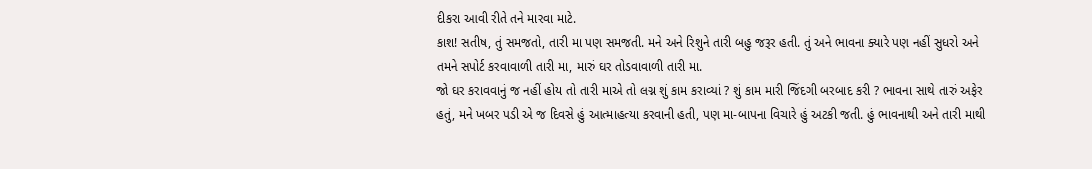દીકરા આવી રીતે તને મારવા માટે.
કાશ! સતીષ, તું સમજતો, તારી મા પણ સમજતી. મને અને રિશુને તારી બહુ જરૂર હતી. તું અને ભાવના ક્યારે પણ નહીં સુધરો અને તમને સપોર્ટ કરવાવાળી તારી મા, મારું ઘર તોડવાવાળી તારી મા.
જો ઘર કરાવવાનું જ નહીં હોય તો તારી માએ તો લગ્ન શું કામ કરાવ્યાં ? શું કામ મારી જિંદગી બરબાદ કરી ? ભાવના સાથે તારું અફેર હતું, મને ખબર પડી એ જ દિવસે હું આત્માહત્યા કરવાની હતી, પણ મા-બાપના વિચારે હું અટકી જતી. હું ભાવનાથી અને તારી માથી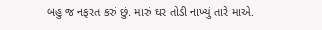બહુ જ નફરત કરું છું. મારું ઘર તોડી નાખ્યું તારે માએ.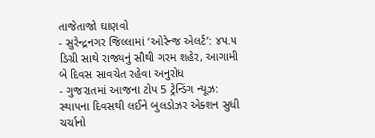તાજેતાજો ઘાણવો
- સુરેન્દ્રનગર જિલ્લામાં ‘ઓરેન્જ એલર્ટ’: ૪૫.૫ ડિગ્રી સાથે રાજ્યનું સૌથી ગરમ શહેર, આગામી બે દિવસ સાવચેત રહેવા અનુરોધ
- ગુજરાતમાં આજના ટોપ 5 ટ્રેન્ડિંગ ન્યૂઝ: સ્થાપના દિવસથી લઈને બુલડોઝર એક્શન સુધી ચર્ચાનો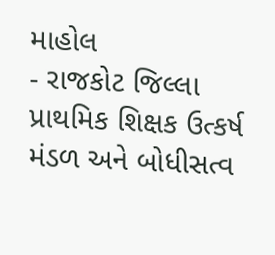માહોલ
- રાજકોટ જિલ્લા પ્રાથમિક શિક્ષક ઉત્કર્ષ મંડળ અને બોધીસત્વ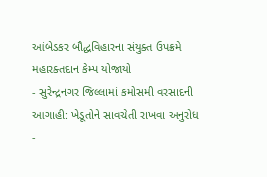આંબેડકર બૌદ્ધવિહારના સંયુક્ત ઉપક્રમે મહારક્તદાન કેમ્પ યોજાયો
- સુરેન્દ્રનગર જિલ્લામાં કમોસમી વરસાદની આગાહી: ખેડૂતોને સાવચેતી રાખવા અનુરોધ
-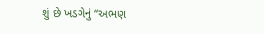શું છે ખડગેનું “અભણ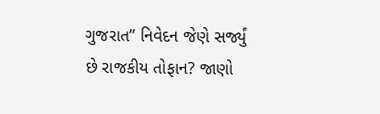ગુજરાત” નિવેદન જેણે સર્જ્યું છે રાજકીય તોફાન? જાણો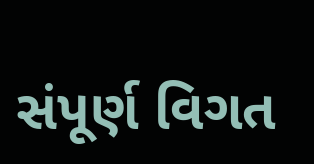સંપૂર્ણ વિગત